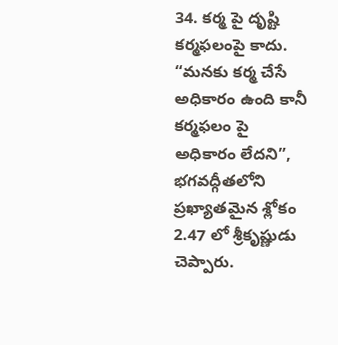34. కర్మ పై దృష్టి కర్మఫలంపై కాదు.
“మనకు కర్మ చేసే అధికారం ఉంది కానీ కర్మఫలం పై
అధికారం లేదని”, భగవద్గీతలోని ప్రఖ్యాతమైన శ్లోకం 2.47 లో శ్రీకృష్ణుడు చెప్పారు.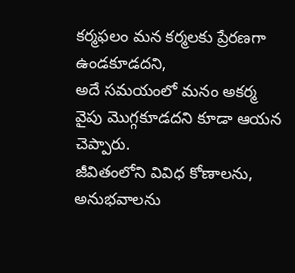కర్మఫలం మన కర్మలకు ప్రేరణగా ఉండకూడదని,
అదే సమయంలో మనం అకర్మ వైపు మొగ్గకూడదని కూడా ఆయన చెప్పారు.
జీవితంలోని వివిధ కోణాలను, అనుభవాలను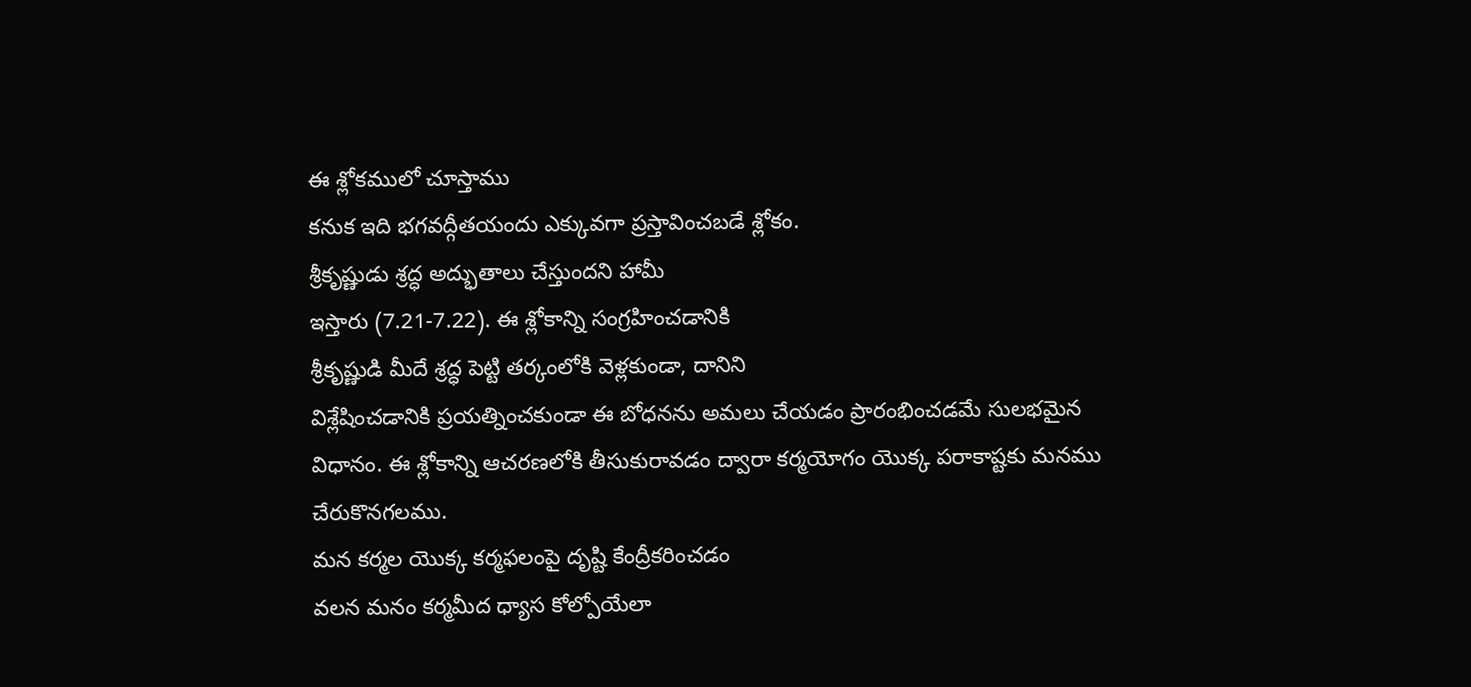ఈ శ్లోకములో చూస్తాము
కనుక ఇది భగవద్గీతయందు ఎక్కువగా ప్రస్తావించబడే శ్లోకం.
శ్రీకృష్ణుడు శ్రద్ధ అద్భుతాలు చేస్తుందని హామీ
ఇస్తారు (7.21-7.22). ఈ శ్లోకాన్ని సంగ్రహించడానికి
శ్రీకృష్ణుడి మీదే శ్రద్ధ పెట్టి తర్కంలోకి వెళ్లకుండా, దానిని
విశ్లేషించడానికి ప్రయత్నించకుండా ఈ బోధనను అమలు చేయడం ప్రారంభించడమే సులభమైన
విధానం. ఈ శ్లోకాన్ని ఆచరణలోకి తీసుకురావడం ద్వారా కర్మయోగం యొక్క పరాకాష్టకు మనము
చేరుకొనగలము.
మన కర్మల యొక్క కర్మఫలంపై దృష్టి కేంద్రీకరించడం
వలన మనం కర్మమీద ధ్యాస కోల్పోయేలా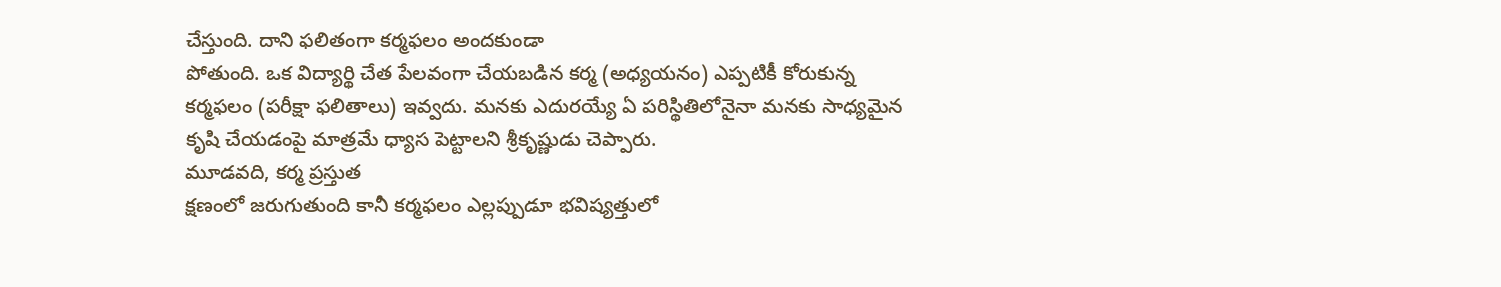చేస్తుంది. దాని ఫలితంగా కర్మఫలం అందకుండా
పోతుంది. ఒక విద్యార్థి చేత పేలవంగా చేయబడిన కర్మ (అధ్యయనం) ఎప్పటికీ కోరుకున్న
కర్మఫలం (పరీక్షా ఫలితాలు) ఇవ్వదు. మనకు ఎదురయ్యే ఏ పరిస్థితిలోనైనా మనకు సాధ్యమైన
కృషి చేయడంపై మాత్రమే ధ్యాస పెట్టాలని శ్రీకృష్ణుడు చెప్పారు.
మూడవది, కర్మ ప్రస్తుత
క్షణంలో జరుగుతుంది కానీ కర్మఫలం ఎల్లప్పుడూ భవిష్యత్తులో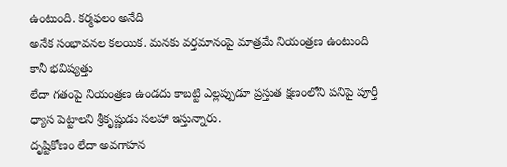ఉంటుంది. కర్మఫలం అనేది
అనేక సంభావనల కలయిక. మనకు వర్తమానంపై మాత్రమే నియంత్రణ ఉంటుంది కానీ భవిష్యత్తు
లేదా గతంపై నియంత్రణ ఉండదు కాబట్టి ఎల్లప్పుడూ ప్రస్తుత క్షణంలోని పనిపై పూర్తీ
ధ్యాస పెట్టాలని శ్రీకృష్ణుడు సలహా ఇస్తున్నారు.
దృష్టికోణం లేదా అవగాహన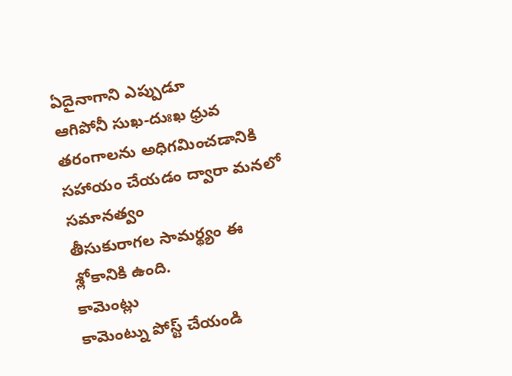ఏదైనాగాని ఎప్పుడూ
ఆగిపోనీ సుఖ-దుఃఖ ధ్రువ తరంగాలను అధిగమించడానికి సహాయం చేయడం ద్వారా మనలో సమానత్వం
తీసుకురాగల సామర్థ్యం ఈ శ్లోకానికి ఉంది.
కామెంట్లు
కామెంట్ను పోస్ట్ చేయండి